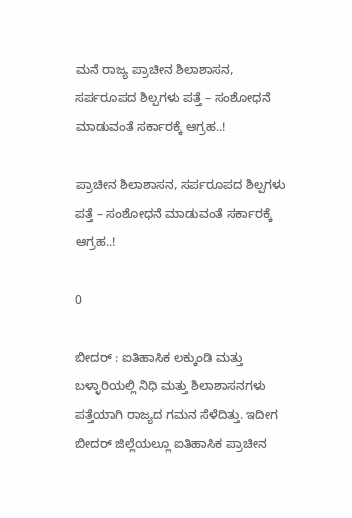ಮನೆ ರಾಜ್ಯ ಪ್ರಾಚೀನ ಶಿಲಾಶಾಸನ, ಸರ್ಪರೂಪದ ಶಿಲ್ಪಗಳು ಪತ್ತೆ – ಸಂಶೋಧನೆ ಮಾಡುವಂತೆ ಸರ್ಕಾರಕ್ಕೆ ಆಗ್ರಹ..!

ಪ್ರಾಚೀನ ಶಿಲಾಶಾಸನ, ಸರ್ಪರೂಪದ ಶಿಲ್ಪಗಳು ಪತ್ತೆ – ಸಂಶೋಧನೆ ಮಾಡುವಂತೆ ಸರ್ಕಾರಕ್ಕೆ ಆಗ್ರಹ..!

0

ಬೀದರ್ : ಐತಿಹಾಸಿಕ ಲಕ್ಕುಂಡಿ ಮತ್ತು ಬಳ್ಳಾರಿಯಲ್ಲಿ ನಿಧಿ ಮತ್ತು ಶಿಲಾಶಾಸನಗಳು ಪತ್ತೆಯಾಗಿ ರಾಜ್ಯದ ಗಮನ ಸೆಳೆದಿತ್ತು. ಇದೀಗ ಬೀದರ್ ಜಿಲ್ಲೆಯಲ್ಲೂ ಐತಿಹಾಸಿಕ ಪ್ರಾಚೀನ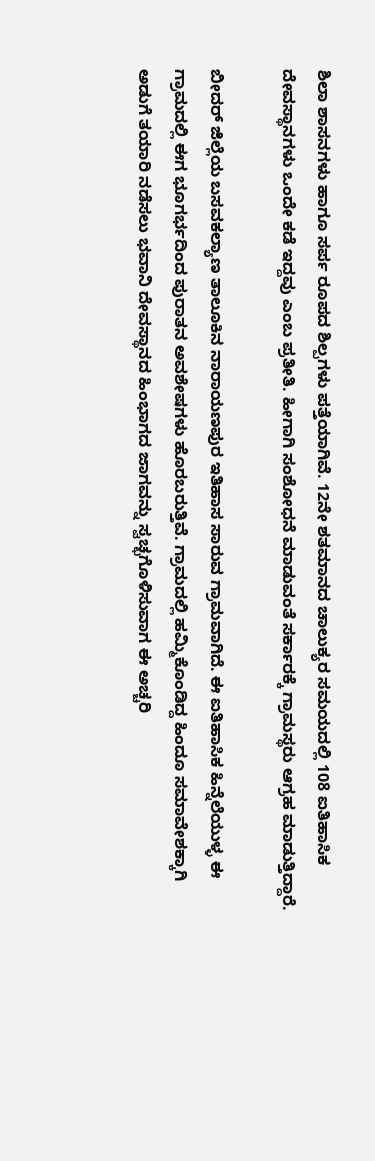ಶಿಲಾ ಶಾಸನಗಳು ಹಾಗೂ ಸರ್ಪ ರೂಪದ ಶಿಲ್ಪಗಳು ಪತ್ತೆಯಾಗಿವೆ. 12ನೇ ಶತಮಾನದ ಚಾಲುಕ್ಯರ ಸಮಯದಲ್ಲಿ 108 ಐತಿಹಾಸಿಕ ದೇವಸ್ಥಾನಗಳು ಒಂದೇ ಕಡೆ ಇದ್ದವು ಎಂಬ ಪ್ರತೀತಿ. ಹೀಗಾಗಿ ಸಂಶೋಧನೆ ಮಾಡುವಂತೆ ಸರ್ಕಾರಕ್ಕೆ ಗ್ರಾಮಸ್ಥರು ಆಗ್ರಹ ಮಾಡುತ್ತಿದ್ದಾರೆ.

ಬೀದರ್ ಜಿಲ್ಲೆಯ ಬಸವಕಲ್ಯಾಣ ತಾಲೂಕಿನ ನಾರಾಯಣಪುರ ಇತಿಹಾಸ ಸಾರುವ ಗ್ರಾಮವಾಗಿದೆ. ಈ ಐತಿಹಾಸಿಕ ಹಿನ್ನೆಲೆಯುಳ್ಳ ಈ ಗ್ರಾಮದಲ್ಲಿ ಈಗ ಭೂಗರ್ಭದಿಂದ ಪುರಾತನ ಅವಶೇಷಗಳು ಹೊರಬರುತ್ತಿವೆ. ಗ್ರಾಮದಲ್ಲಿ ಹಮ್ಮಿಕೊಂಡಿದ್ದ ಹಿಂದೂ ಸಮಾವೇಶಕ್ಕಾಗಿ ಅಡುಗೆ ತಯಾರಿ ನಡೆಸಲು ಭವಾನಿ ದೇವಸ್ಥಾನದ ಹಿಂಭಾಗದ ಜಾಗವನ್ನು ಸ್ವಚ್ಛಗೊಳಿಸುವಾಗ ಈ ಅಚ್ಚರಿ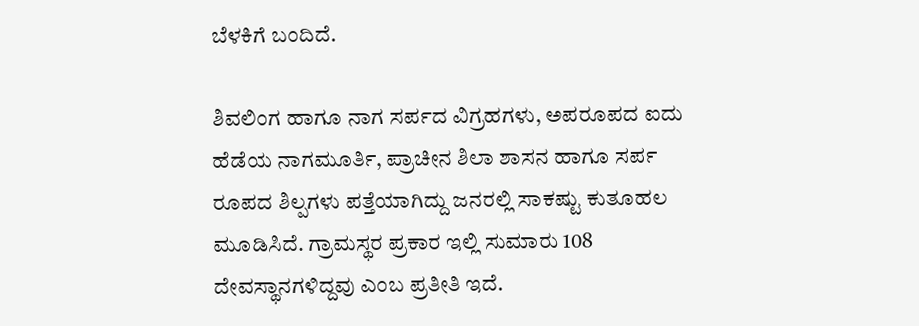ಬೆಳಕಿಗೆ ಬಂದಿದೆ.

ಶಿವಲಿಂಗ ಹಾಗೂ ನಾಗ ಸರ್ಪದ ವಿಗ್ರಹಗಳು, ಅಪರೂಪದ ಐದು ಹೆಡೆಯ ನಾಗಮೂರ್ತಿ, ಪ್ರಾಚೀನ ಶಿಲಾ ಶಾಸನ ಹಾಗೂ ಸರ್ಪ ರೂಪದ ಶಿಲ್ಪಗಳು ಪತ್ತೆಯಾಗಿದ್ದು ಜನರಲ್ಲಿ ಸಾಕಷ್ಟು ಕುತೂಹಲ ಮೂಡಿಸಿದೆ. ಗ್ರಾಮಸ್ಥರ ಪ್ರಕಾರ ಇಲ್ಲಿ ಸುಮಾರು 108 ದೇವಸ್ಥಾನಗಳಿದ್ದವು ಎಂಬ ಪ್ರತೀತಿ ಇದೆ.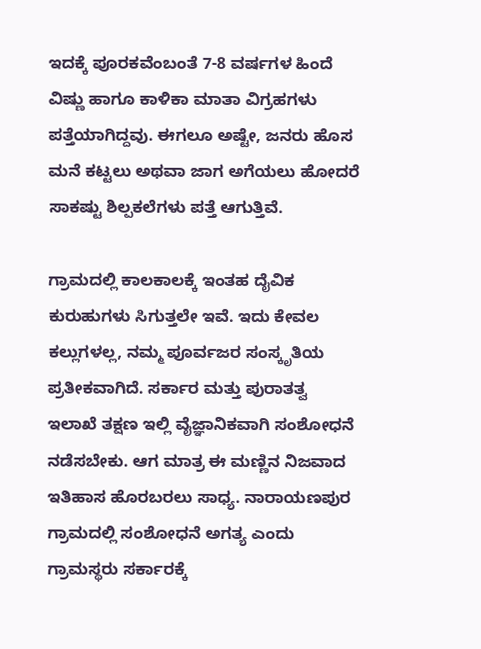ಇದಕ್ಕೆ ಪೂರಕವೆಂಬಂತೆ 7-8 ವರ್ಷಗಳ ಹಿಂದೆ ವಿಷ್ಣು ಹಾಗೂ ಕಾಳಿಕಾ ಮಾತಾ ವಿಗ್ರಹಗಳು ಪತ್ತೆಯಾಗಿದ್ದವು. ಈಗಲೂ ಅಷ್ಟೇ, ಜನರು ಹೊಸ ಮನೆ ಕಟ್ಟಲು ಅಥವಾ ಜಾಗ ಅಗೆಯಲು ಹೋದರೆ ಸಾಕಷ್ಟು ಶಿಲ್ಪಕಲೆಗಳು ಪತ್ತೆ ಆಗುತ್ತಿವೆ.

ಗ್ರಾಮದಲ್ಲಿ ಕಾಲಕಾಲಕ್ಕೆ ಇಂತಹ ದೈವಿಕ ಕುರುಹುಗಳು ಸಿಗುತ್ತಲೇ ಇವೆ. ಇದು ಕೇವಲ ಕಲ್ಲುಗಳಲ್ಲ, ನಮ್ಮ ಪೂರ್ವಜರ ಸಂಸ್ಕೃತಿಯ ಪ್ರತೀಕವಾಗಿದೆ. ಸರ್ಕಾರ ಮತ್ತು ಪುರಾತತ್ವ ಇಲಾಖೆ ತಕ್ಷಣ ಇಲ್ಲಿ ವೈಜ್ಞಾನಿಕವಾಗಿ ಸಂಶೋಧನೆ ನಡೆಸಬೇಕು. ಆಗ ಮಾತ್ರ ಈ ಮಣ್ಣಿನ ನಿಜವಾದ ಇತಿಹಾಸ ಹೊರಬರಲು ಸಾಧ್ಯ. ನಾರಾಯಣಪುರ ಗ್ರಾಮದಲ್ಲಿ ಸಂಶೋಧನೆ ಅಗತ್ಯ ಎಂದು ಗ್ರಾಮಸ್ಥರು ಸರ್ಕಾರಕ್ಕೆ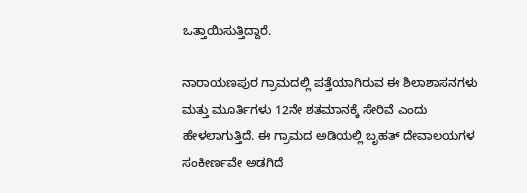ಒತ್ತಾಯಿಸುತ್ತಿದ್ದಾರೆ.

ನಾರಾಯಣಪುರ ಗ್ರಾಮದಲ್ಲಿ ಪತ್ತೆಯಾಗಿರುವ ಈ ಶಿಲಾಶಾಸನಗಳು ಮತ್ತು ಮೂರ್ತಿಗಳು 12ನೇ ಶತಮಾನಕ್ಕೆ ಸೇರಿವೆ ಎಂದು ಹೇಳಲಾಗುತ್ತಿದೆ. ಈ ಗ್ರಾಮದ ಅಡಿಯಲ್ಲಿ ಬೃಹತ್ ದೇವಾಲಯಗಳ ಸಂಕೀರ್ಣವೇ ಅಡಗಿದೆ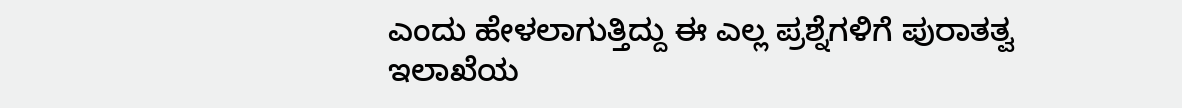ಎಂದು ಹೇಳಲಾಗುತ್ತಿದ್ದು ಈ ಎಲ್ಲ ಪ್ರಶ್ನೆಗಳಿಗೆ ಪುರಾತತ್ವ ಇಲಾಖೆಯ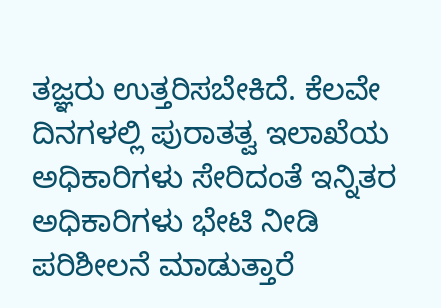ತಜ್ಞರು ಉತ್ತರಿಸಬೇಕಿದೆ. ಕೆಲವೇ ದಿನಗಳಲ್ಲಿ ಪುರಾತತ್ವ ಇಲಾಖೆಯ ಅಧಿಕಾರಿಗಳು ಸೇರಿದಂತೆ ಇನ್ನಿತರ ಅಧಿಕಾರಿಗಳು ಭೇಟಿ ನೀಡಿ ಪರಿಶೀಲನೆ ಮಾಡುತ್ತಾರೆ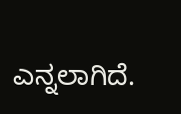ಎನ್ನಲಾಗಿದೆ.